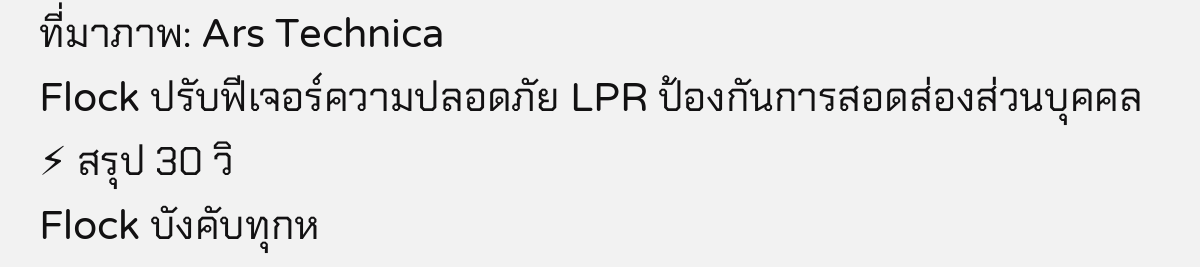ที่มาภาพ: Ars Technica
Flock ปรับฟีเจอร์ความปลอดภัย LPR ป้องกันการสอดส่องส่วนบุคคล
⚡ สรุป 30 วิ
Flock บังคับทุกห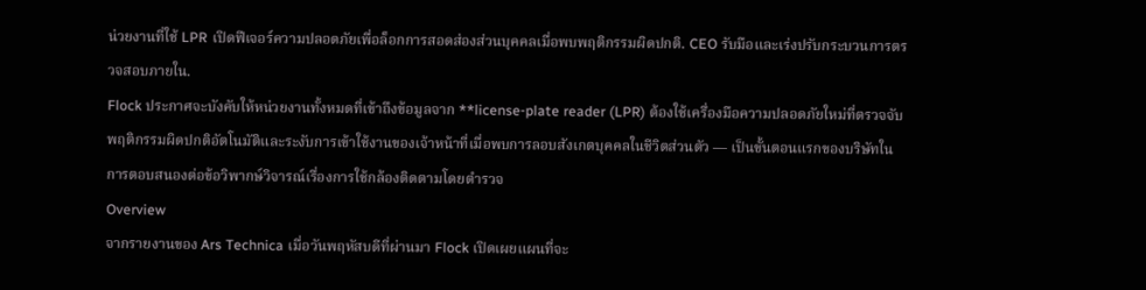น่วยงานที่ใช้ LPR เปิดฟีเจอร์ความปลอดภัยเพื่อล็อกการสอดส่องส่วนบุคคลเมื่อพบพฤติกรรมผิดปกติ. CEO รับมือและเร่งปรับกระบวนการตรวจสอบภายใน.
Flock ประกาศจะบังคับให้หน่วยงานทั้งหมดที่เข้าถึงข้อมูลจาก **license‑plate reader (LPR) ต้องใช้เครื่องมือความปลอดภัยใหม่ที่ตรวจจับพฤติกรรมผิดปกติอัตโนมัติและระงับการเข้าใช้งานของเจ้าหน้าที่เมื่อพบการลอบสังเกตบุคคลในชีวิตส่วนตัว — เป็นขั้นตอนแรกของบริษัทในการตอบสนองต่อข้อวิพากษ์วิจารณ์เรื่องการใช้กล้องติดตามโดยตำรวจ
Overview
จากรายงานของ Ars Technica เมื่อวันพฤหัสบดีที่ผ่านมา Flock เปิดเผยแผนที่จะ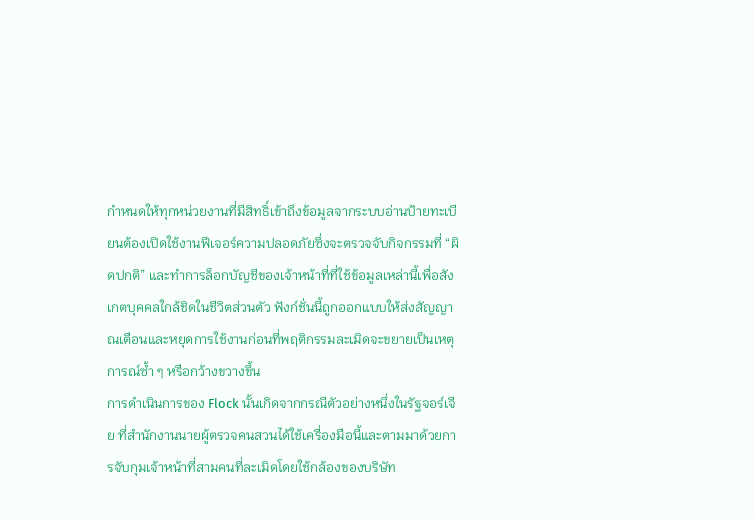กำหนดให้ทุกหน่วยงานที่มีสิทธิ์เข้าถึงข้อมูลจากระบบอ่านป้ายทะเบียนต้องเปิดใช้งานฟีเจอร์ความปลอดภัยซึ่งจะตรวจจับกิจกรรมที่ “ผิดปกติ” และทำการล็อกบัญชีของเจ้าหน้าที่ที่ใช้ข้อมูลเหล่านี้เพื่อสังเกตบุคคลใกล้ชิดในชีวิตส่วนตัว ฟังก์ชั่นนี้ถูกออกแบบให้ส่งสัญญาณเตือนและหยุดการใช้งานก่อนที่พฤติกรรมละเมิดจะขยายเป็นเหตุการณ์ซ้ำ ๆ หรือกว้างขวางขึ้น
การดำเนินการของ Flock นั้นเกิดจากกรณีตัวอย่างหนึ่งในรัฐจอร์เจีย ที่สำนักงานนายผู้ตรวจคนสวนได้ใช้เครื่องมือนี้และตามมาด้วยการจับกุมเจ้าหน้าที่สามคนที่ละเมิดโดยใช้กล้องของบริษัท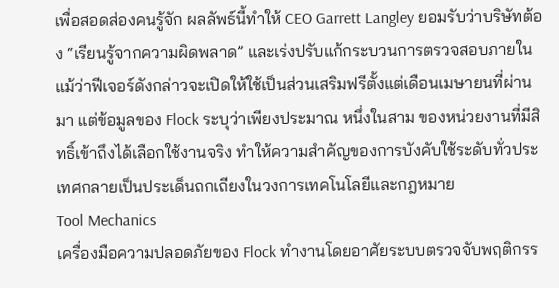เพื่อสอดส่องคนรู้จัก ผลลัพธ์นี้ทำให้ CEO Garrett Langley ยอมรับว่าบริษัทต้อง “เรียนรู้จากความผิดพลาด” และเร่งปรับแก้กระบวนการตรวจสอบภายใน
แม้ว่าฟีเจอร์ดังกล่าวจะเปิดให้ใช้เป็นส่วนเสริมฟรีตั้งแต่เดือนเมษายนที่ผ่านมา แต่ข้อมูลของ Flock ระบุว่าเพียงประมาณ หนึ่งในสาม ของหน่วยงานที่มีสิทธิ์เข้าถึงได้เลือกใช้งานจริง ทำให้ความสำคัญของการบังคับใช้ระดับทั่วประเทศกลายเป็นประเด็นถกเถียงในวงการเทคโนโลยีและกฎหมาย
Tool Mechanics
เครื่องมือความปลอดภัยของ Flock ทำงานโดยอาศัยระบบตรวจจับพฤติกรร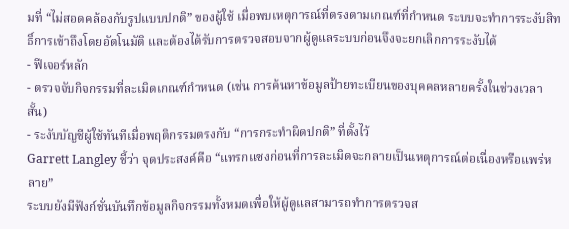มที่ “ไม่สอดคล้องกับรูปแบบปกติ” ของผู้ใช้ เมื่อพบเหตุการณ์ที่ตรงตามเกณฑ์ที่กำหนด ระบบจะทำการระงับสิทธิ์การเข้าถึงโดยอัตโนมัติ และต้องได้รับการตรวจสอบจากผู้ดูแลระบบก่อนจึงจะยกเลิกการระงับได้
- ฟีเจอร์หลัก
- ตรวจจับกิจกรรมที่ละเมิดเกณฑ์กำหนด (เช่น การค้นหาข้อมูลป้ายทะเบียนของบุคคลหลายครั้งในช่วงเวลาสั้น)
- ระงับบัญชีผู้ใช้ทันทีเมื่อพฤติกรรมตรงกับ “การกระทำผิดปกติ” ที่ตั้งไว้
Garrett Langley ชี้ว่า จุดประสงค์คือ “แทรกแซงก่อนที่การละเมิดจะกลายเป็นเหตุการณ์ต่อเนื่องหรือแพร่หลาย”
ระบบยังมีฟังก์ชั่นบันทึกข้อมูลกิจกรรมทั้งหมดเพื่อให้ผู้ดูแลสามารถทำการตรวจส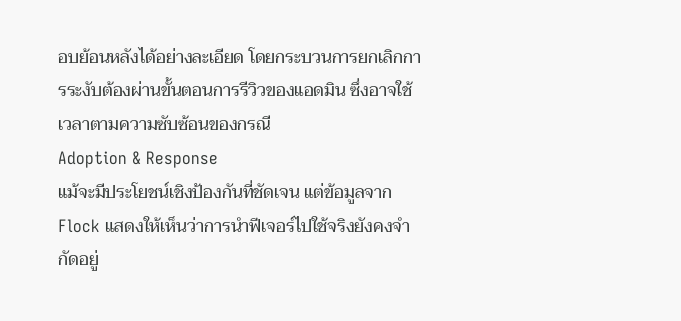อบย้อนหลังได้อย่างละเอียด โดยกระบวนการยกเลิกการระงับต้องผ่านขั้นตอนการรีวิวของแอดมิน ซึ่งอาจใช้เวลาตามความซับซ้อนของกรณี
Adoption & Response
แม้จะมีประโยชน์เชิงป้องกันที่ชัดเจน แต่ข้อมูลจาก Flock แสดงให้เห็นว่าการนำฟีเจอร์ไปใช้จริงยังคงจำกัดอยู่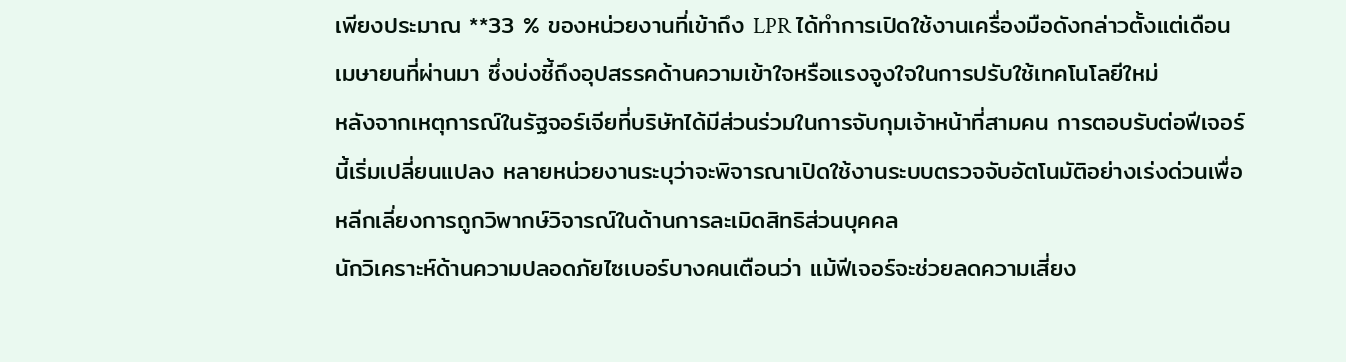เพียงประมาณ **33 % ของหน่วยงานที่เข้าถึง LPR ได้ทำการเปิดใช้งานเครื่องมือดังกล่าวตั้งแต่เดือนเมษายนที่ผ่านมา ซึ่งบ่งชี้ถึงอุปสรรคด้านความเข้าใจหรือแรงจูงใจในการปรับใช้เทคโนโลยีใหม่
หลังจากเหตุการณ์ในรัฐจอร์เจียที่บริษัทได้มีส่วนร่วมในการจับกุมเจ้าหน้าที่สามคน การตอบรับต่อฟีเจอร์นี้เริ่มเปลี่ยนแปลง หลายหน่วยงานระบุว่าจะพิจารณาเปิดใช้งานระบบตรวจจับอัตโนมัติอย่างเร่งด่วนเพื่อหลีกเลี่ยงการถูกวิพากษ์วิจารณ์ในด้านการละเมิดสิทธิส่วนบุคคล
นักวิเคราะห์ด้านความปลอดภัยไซเบอร์บางคนเตือนว่า แม้ฟีเจอร์จะช่วยลดความเสี่ยง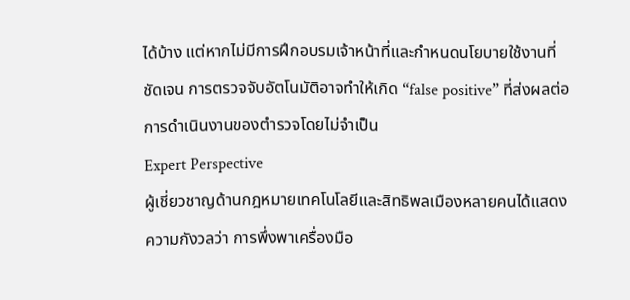ได้บ้าง แต่หากไม่มีการฝึกอบรมเจ้าหน้าที่และกำหนดนโยบายใช้งานที่ชัดเจน การตรวจจับอัตโนมัติอาจทำให้เกิด “false positive” ที่ส่งผลต่อการดำเนินงานของตำรวจโดยไม่จำเป็น
Expert Perspective
ผู้เชี่ยวชาญด้านกฎหมายเทคโนโลยีและสิทธิพลเมืองหลายคนได้แสดงความกังวลว่า การพึ่งพาเครื่องมือ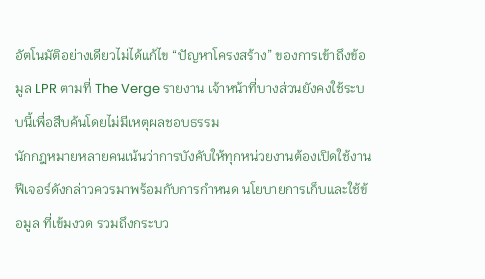อัตโนมัติอย่างเดียวไม่ได้แก้ไข “ปัญหาโครงสร้าง” ของการเข้าถึงข้อมูล LPR ตามที่ The Verge รายงาน เจ้าหน้าที่บางส่วนยังคงใช้ระบบนี้เพื่อสืบค้นโดยไม่มีเหตุผลชอบธรรม
นักกฎหมายหลายคนเน้นว่าการบังคับให้ทุกหน่วยงานต้องเปิดใช้งานฟีเจอร์ดังกล่าวควรมาพร้อมกับการกำหนด นโยบายการเก็บและใช้ข้อมูล ที่เข้มงวด รวมถึงกระบว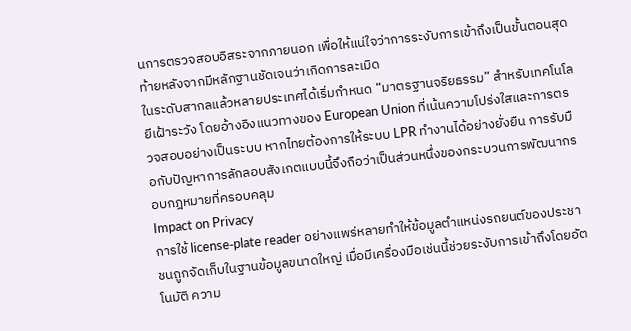นการตรวจสอบอิสระจากภายนอก เพื่อให้แน่ใจว่าการระงับการเข้าถึงเป็นขั้นตอนสุดท้ายหลังจากมีหลักฐานชัดเจนว่าเกิดการละเมิด
ในระดับสากลแล้วหลายประเทศได้เริ่มกำหนด “มาตรฐานจริยธรรม” สำหรับเทคโนโลยีเฝ้าระวัง โดยอ้างอิงแนวทางของ European Union ที่เน้นความโปร่งใสและการตรวจสอบอย่างเป็นระบบ หากไทยต้องการให้ระบบ LPR ทำงานได้อย่างยั่งยืน การรับมือกับปัญหาการลักลอบสังเกตแบบนี้จึงถือว่าเป็นส่วนหนึ่งของกระบวนการพัฒนากรอบกฎหมายที่ครอบคลุม
Impact on Privacy
การใช้ license‑plate reader อย่างแพร่หลายทำให้ข้อมูลตำแหน่งรถยนต์ของประชาชนถูกจัดเก็บในฐานข้อมูลขนาดใหญ่ เมื่อมีเครื่องมือเช่นนี้ช่วยระงับการเข้าถึงโดยอัตโนมัติ ความ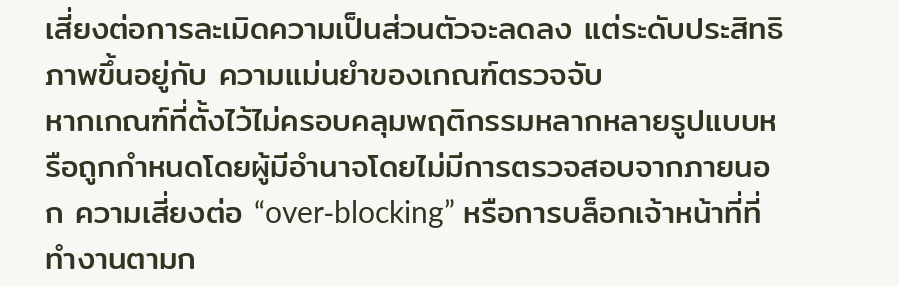เสี่ยงต่อการละเมิดความเป็นส่วนตัวจะลดลง แต่ระดับประสิทธิภาพขึ้นอยู่กับ ความแม่นยำของเกณฑ์ตรวจจับ
หากเกณฑ์ที่ตั้งไว้ไม่ครอบคลุมพฤติกรรมหลากหลายรูปแบบหรือถูกกำหนดโดยผู้มีอำนาจโดยไม่มีการตรวจสอบจากภายนอก ความเสี่ยงต่อ “over‑blocking” หรือการบล็อกเจ้าหน้าที่ที่ทำงานตามก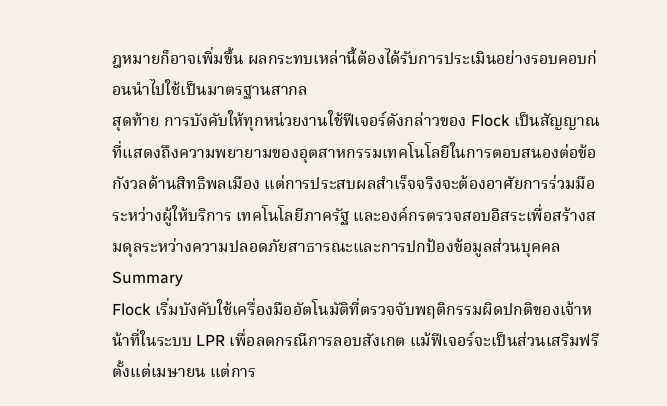ฎหมายก็อาจเพิ่มขึ้น ผลกระทบเหล่านี้ต้องได้รับการประเมินอย่างรอบคอบก่อนนำไปใช้เป็นมาตรฐานสากล
สุดท้าย การบังคับให้ทุกหน่วยงานใช้ฟีเจอร์ดังกล่าวของ Flock เป็นสัญญาณที่แสดงถึงความพยายามของอุตสาหกรรมเทคโนโลยีในการตอบสนองต่อข้อกังวลด้านสิทธิพลเมือง แต่การประสบผลสำเร็จจริงจะต้องอาศัยการร่วมมือระหว่างผู้ให้บริการ เทคโนโลยีภาครัฐ และองค์กรตรวจสอบอิสระเพื่อสร้างสมดุลระหว่างความปลอดภัยสาธารณะและการปกป้องข้อมูลส่วนบุคคล
Summary
Flock เริ่มบังคับใช้เครื่องมืออัตโนมัติที่ตรวจจับพฤติกรรมผิดปกติของเจ้าหน้าที่ในระบบ LPR เพื่อลดกรณีการลอบสังเกต แม้ฟีเจอร์จะเป็นส่วนเสริมฟรีตั้งแต่เมษายน แต่การ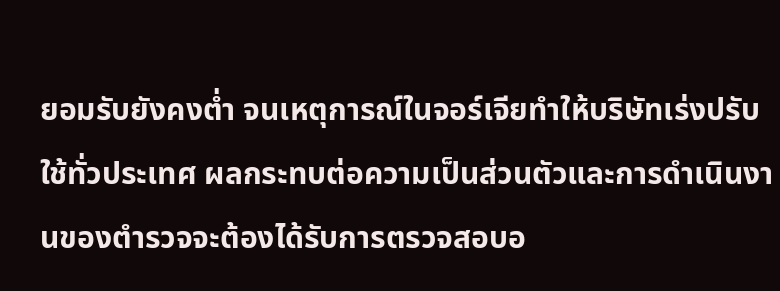ยอมรับยังคงต่ำ จนเหตุการณ์ในจอร์เจียทำให้บริษัทเร่งปรับใช้ทั่วประเทศ ผลกระทบต่อความเป็นส่วนตัวและการดำเนินงานของตำรวจจะต้องได้รับการตรวจสอบอ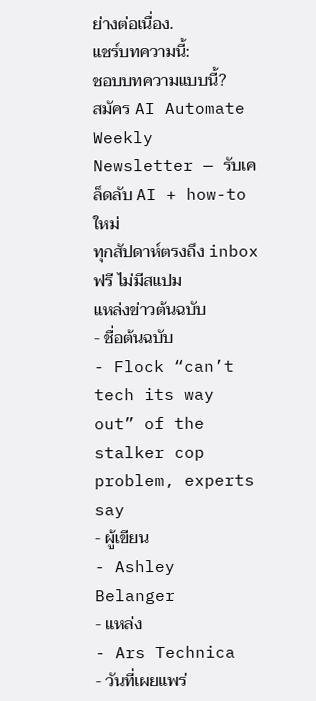ย่างต่อเนื่อง.
แชร์บทความนี้:
ชอบบทความแบบนี้?
สมัคร AI Automate Weekly Newsletter — รับเคล็ดลับ AI + how-to ใหม่
ทุกสัปดาห์ตรงถึง inbox ฟรี ไม่มีสแปม
แหล่งข่าวต้นฉบับ
- ชื่อต้นฉบับ
- Flock “can’t tech its way out” of the stalker cop problem, experts say
- ผู้เขียน
- Ashley Belanger
- แหล่ง
- Ars Technica
- วันที่เผยแพร่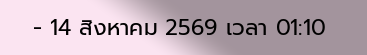- 14 สิงหาคม 2569 เวลา 01:10